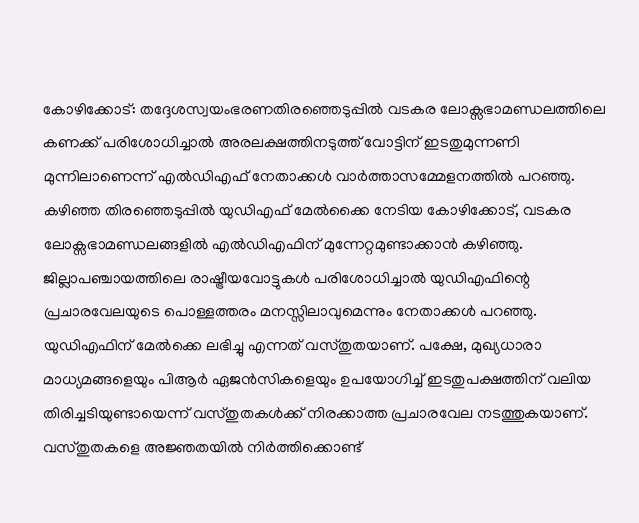കോഴിക്കോട്: തദ്ദേശസ്വയംഭരണതിരഞ്ഞെടുപ്പിൽ വടകര ലോക്സഭാമണ്ഡലത്തിലെ കണക്ക് പരിശോധിച്ചാൽ അരലക്ഷത്തിനടുത്ത് വോട്ടിന് ഇടതുമുന്നണി മുന്നിലാണെന്ന് എൽഡിഎഫ് നേതാക്കൾ വാർത്താസമ്മേളനത്തിൽ പറഞ്ഞു. കഴിഞ്ഞ തിരഞ്ഞെടുപ്പിൽ യുഡിഎഫ് മേൽക്കൈ നേടിയ കോഴിക്കോട്, വടകര ലോക്സഭാമണ്ഡലങ്ങളിൽ എൽഡിഎഫിന് മുന്നേറ്റമുണ്ടാക്കാൻ കഴിഞ്ഞു. ജില്ലാപഞ്ചായത്തിലെ രാഷ്ട്രീയവോട്ടുകൾ പരിശോധിച്ചാൽ യുഡിഎഫിന്റെ പ്രചാരവേലയുടെ പൊള്ളത്തരം മനസ്സിലാവുമെന്നും നേതാക്കൾ പറഞ്ഞു. യുഡിഎഫിന് മേൽക്കെ ലഭിച്ചു എന്നത് വസ്തുതയാണ്. പക്ഷേ, മുഖ്യധാരാ മാധ്യമങ്ങളെയും പിആർ ഏജൻസികളെയും ഉപയോഗിച്ച് ഇടതുപക്ഷത്തിന് വലിയ തിരിച്ചടിയുണ്ടായെന്ന് വസ്തുതകൾക്ക് നിരക്കാത്ത പ്രചാരവേല നടത്തുകയാണ്. വസ്തുതകളെ അജ്ഞതയിൽ നിർത്തിക്കൊണ്ട്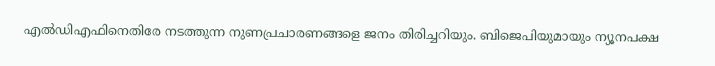എൽഡിഎഫിനെതിരേ നടത്തുന്ന നുണപ്രചാരണങ്ങളെ ജനം തിരിച്ചറിയും. ബിജെപിയുമായും ന്യൂനപക്ഷ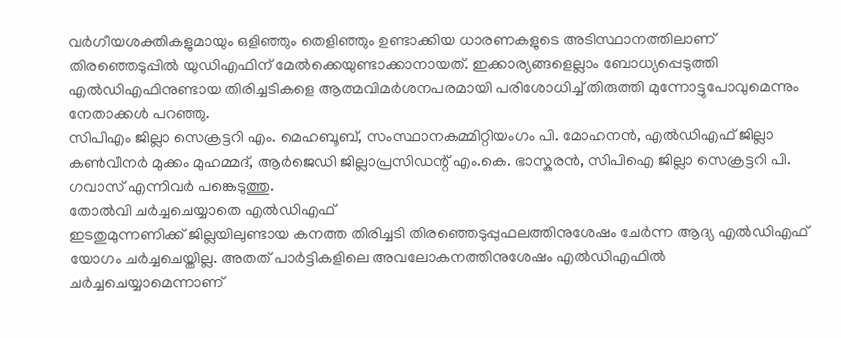വർഗീയശക്തികളുമായും ഒളിഞ്ഞും തെളിഞ്ഞും ഉണ്ടാക്കിയ ധാരണകളുടെ അടിസ്ഥാനത്തിലാണ് തിരഞ്ഞെടുപ്പിൽ യുഡിഎഫിന് മേൽക്കെയുണ്ടാക്കാനായത്. ഇക്കാര്യങ്ങളെല്ലാം ബോധ്യപ്പെടുത്തി എൽഡിഎഫിനുണ്ടായ തിരിച്ചടികളെ ആത്മവിമർശനപരമായി പരിശോധിച്ച് തിരുത്തി മുന്നോട്ടുപോവുമെന്നും നേതാക്കൾ പറഞ്ഞു.
സിപിഎം ജില്ലാ സെക്രട്ടറി എം. മെഹബൂബ്, സംസ്ഥാനകമ്മിറ്റിയംഗം പി. മോഹനൻ, എൽഡിഎഫ് ജില്ലാ കൺവീനർ മുക്കം മുഹമ്മദ്, ആർജെഡി ജില്ലാപ്രസിഡന്റ് എം.കെ. ഭാസ്കരൻ, സിപിഐ ജില്ലാ സെക്രട്ടറി പി. ഗവാസ് എന്നിവർ പങ്കെടുത്തു.
തോൽവി ചർച്ചചെയ്യാതെ എൽഡിഎഫ്
ഇടതുമുന്നണിക്ക് ജില്ലയിലുണ്ടായ കനത്ത തിരിച്ചടി തിരഞ്ഞെടുപ്പുഫലത്തിനുശേഷം ചേർന്ന ആദ്യ എൽഡിഎഫ് യോഗം ചർച്ചചെയ്തില്ല. അതത് പാർട്ടികളിലെ അവലോകനത്തിനുശേഷം എൽഡിഎഫിൽ ചർച്ചചെയ്യാമെന്നാണ്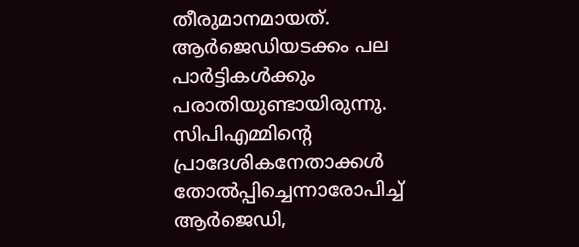തീരുമാനമായത്. ആർജെഡിയടക്കം പല പാർട്ടികൾക്കും പരാതിയുണ്ടായിരുന്നു. സിപിഎമ്മിന്റെ പ്രാദേശികനേതാക്കൾ തോൽപ്പിച്ചെന്നാരോപിച്ച് ആർജെഡി,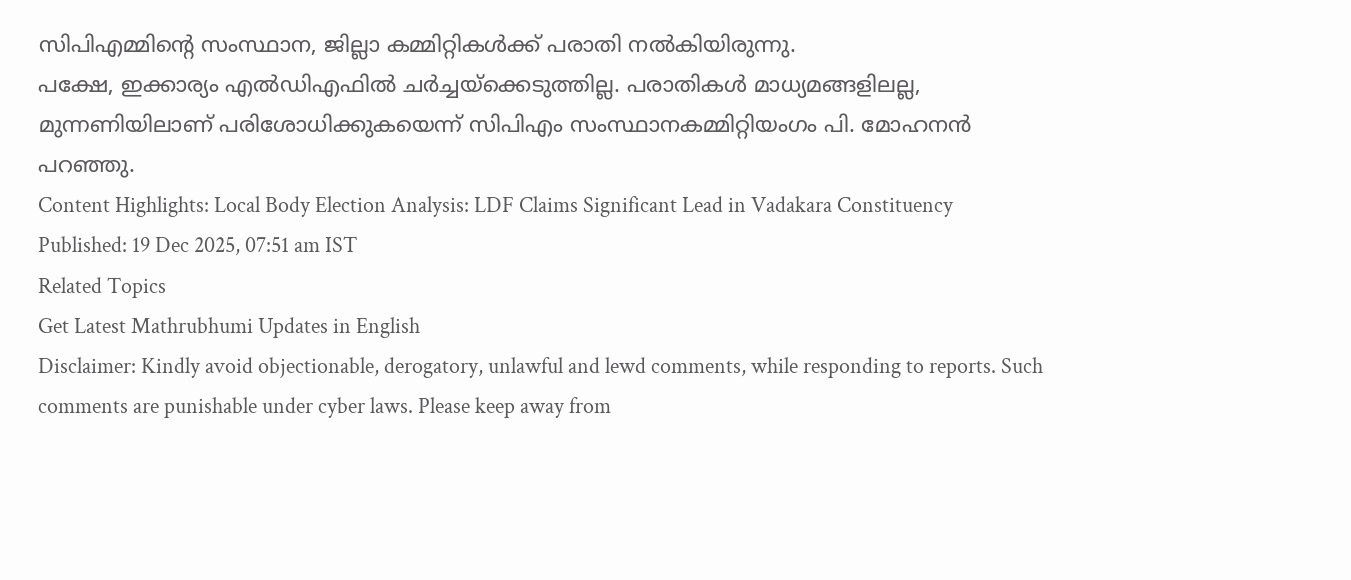സിപിഎമ്മിന്റെ സംസ്ഥാന, ജില്ലാ കമ്മിറ്റികൾക്ക് പരാതി നൽകിയിരുന്നു.
പക്ഷേ, ഇക്കാര്യം എൽഡിഎഫിൽ ചർച്ചയ്ക്കെടുത്തില്ല. പരാതികൾ മാധ്യമങ്ങളിലല്ല, മുന്നണിയിലാണ് പരിശോധിക്കുകയെന്ന് സിപിഎം സംസ്ഥാനകമ്മിറ്റിയംഗം പി. മോഹനൻ പറഞ്ഞു.
Content Highlights: Local Body Election Analysis: LDF Claims Significant Lead in Vadakara Constituency
Published: 19 Dec 2025, 07:51 am IST
Related Topics
Get Latest Mathrubhumi Updates in English
Disclaimer: Kindly avoid objectionable, derogatory, unlawful and lewd comments, while responding to reports. Such comments are punishable under cyber laws. Please keep away from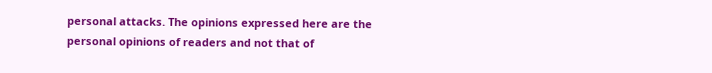personal attacks. The opinions expressed here are the personal opinions of readers and not that of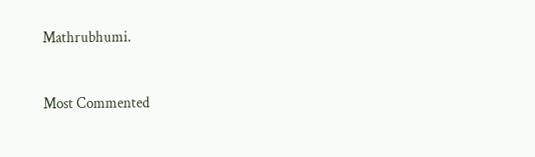Mathrubhumi.



Most Commented